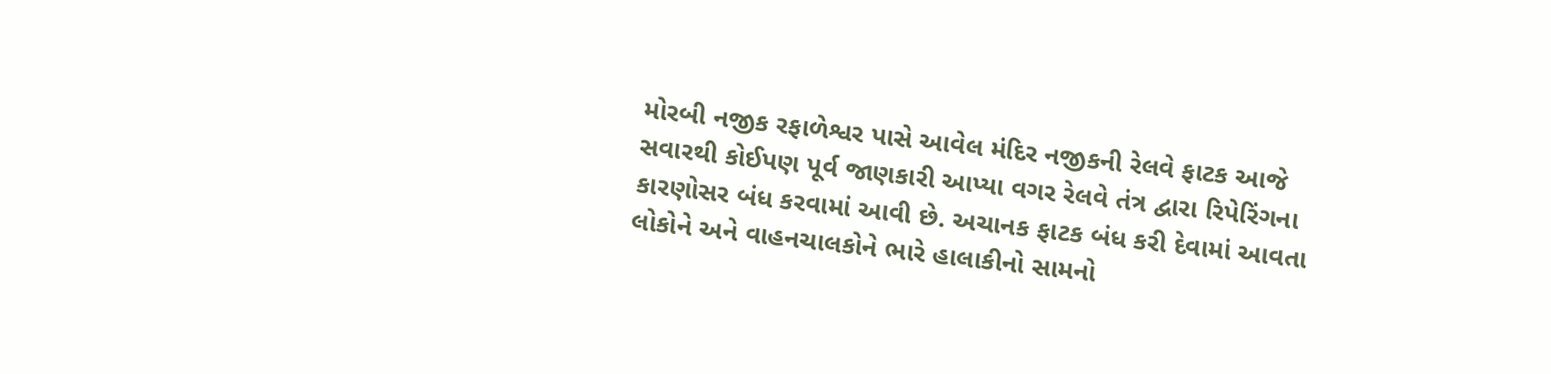મોરબી નજીક રફાળેશ્વર પાસે આવેલ મંદિર નજીકની રેલવે ફાટક આજે સવારથી કોઈપણ પૂર્વ જાણકારી આપ્યા વગર રેલવે તંત્ર દ્વારા રિપેરિંગના કારણોસર બંધ કરવામાં આવી છે. અચાનક ફાટક બંધ કરી દેવામાં આવતા લોકોને અને વાહનચાલકોને ભારે હાલાકીનો સામનો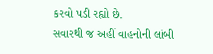કરવો પડી રહ્યો છે.
સવારથી જ અહીં વાહનોની લાંબી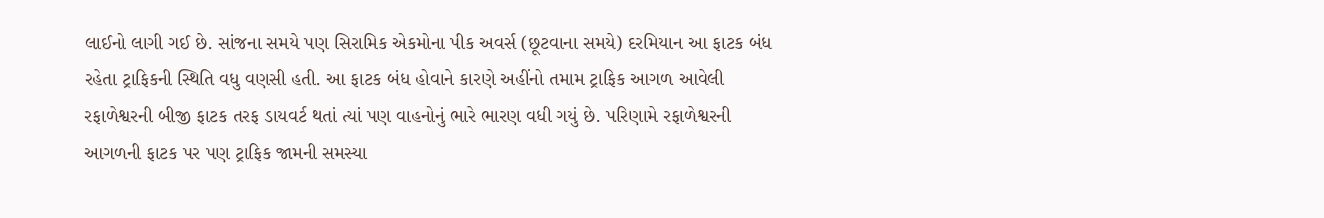લાઈનો લાગી ગઈ છે. સાંજના સમયે પણ સિરામિક એકમોના પીક અવર્સ (છૂટવાના સમયે) દરમિયાન આ ફાટક બંધ રહેતા ટ્રાફિકની સ્થિતિ વધુ વણસી હતી. આ ફાટક બંધ હોવાને કારણે અહીંનો તમામ ટ્રાફિક આગળ આવેલી રફાળેશ્વરની બીજી ફાટક તરફ ડાયવર્ટ થતાં ત્યાં પણ વાહનોનું ભારે ભારણ વધી ગયું છે. પરિણામે રફાળેશ્વરની આગળની ફાટક પર પણ ટ્રાફિક જામની સમસ્યા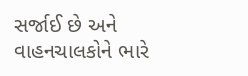સર્જાઈ છે અને વાહનચાલકોને ભારે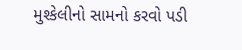મુશ્કેલીનો સામનો કરવો પડી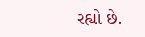રહ્યો છે.